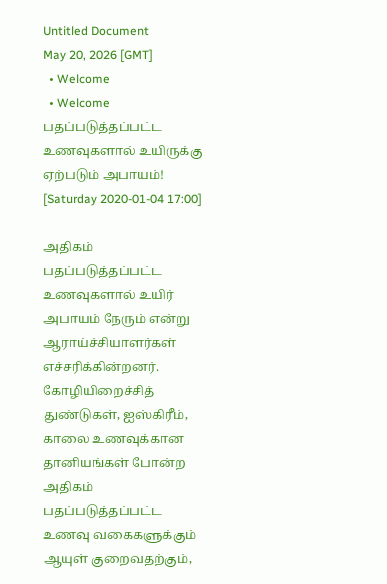Untitled Document
May 20, 2026 [GMT]
  • Welcome
  • Welcome
பதப்படுத்தப்பட்ட உணவுகளால் உயிருக்கு ஏற்படும் அபாயம்!
[Saturday 2020-01-04 17:00]

அதிகம் பதப்படுத்தப்பட்ட உணவுகளால் உயிர் அபாயம் நேரும் என்று ஆராய்ச்சியாளர்கள் எச்சரிக்கின்றனர். கோழியிறைச்சித் துண்டுகள், ஐஸ்கிரீம், காலை உணவுக்கான தானியங்கள் போன்ற அதிகம் பதப்படுத்தப்பட்ட உணவு வகைகளுக்கும் ஆயுள் குறைவதற்கும்,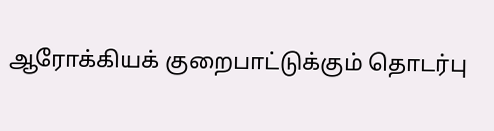ஆரோக்கியக் குறைபாட்டுக்கும் தொடர்பு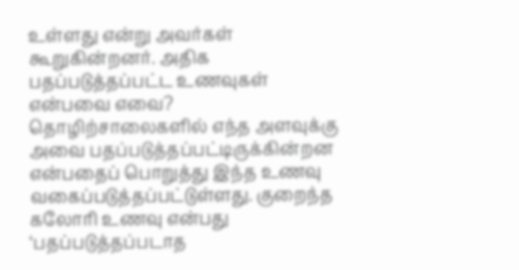உள்ளது என்று அவர்கள் கூறுகின்றனர். அதிக பதப்படுத்தப்பட்ட உணவுகள் என்பவை எவை? தொழிற்சாலைகளில் எந்த அளவுக்கு அவை பதப்படுத்தப்பட்டிருக்கின்றன என்பதைப் பொறுத்து இந்த உணவு வகைப்படுத்தப்பட்டுள்ளது. குறைந்த கலோரி உணவு என்பது ‘பதப்படுத்தப்படாத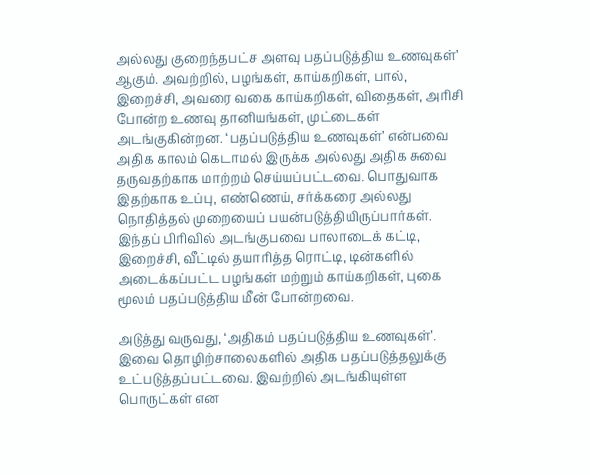அல்லது குறைந்தபட்ச அளவு பதப்படுத்திய உணவுகள்’ ஆகும். அவற்றில், பழங்கள், காய்கறிகள், பால், இறைச்சி, அவரை வகை காய்கறிகள், விதைகள், அரிசி போன்ற உணவு தானியங்கள், முட்டைகள் அடங்குகின்றன. ‘பதப்படுத்திய உணவுகள்’ என்பவை அதிக காலம் கெடாமல் இருக்க அல்லது அதிக சுவை தருவதற்காக மாற்றம் செய்யப்பட்டவை. பொதுவாக இதற்காக உப்பு, எண்ணெய், சர்க்கரை அல்லது நொதித்தல் முறையைப் பயன்படுத்தியிருப்பார்கள். இந்தப் பிரிவில் அடங்குபவை பாலாடைக் கட்டி, இறைச்சி, வீட்டில் தயாரித்த ரொட்டி, டின்களில் அடைக்கப்பட்ட பழங்கள் மற்றும் காய்கறிகள், புகை மூலம் பதப்படுத்திய மீன் போன்றவை.

அடுத்து வருவது, ‘அதிகம் பதப்படுத்திய உணவுகள்’. இவை தொழிற்சாலைகளில் அதிக பதப்படுத்தலுக்கு உட்படுத்தப்பட்டவை. இவற்றில் அடங்கியுள்ள பொருட்கள் என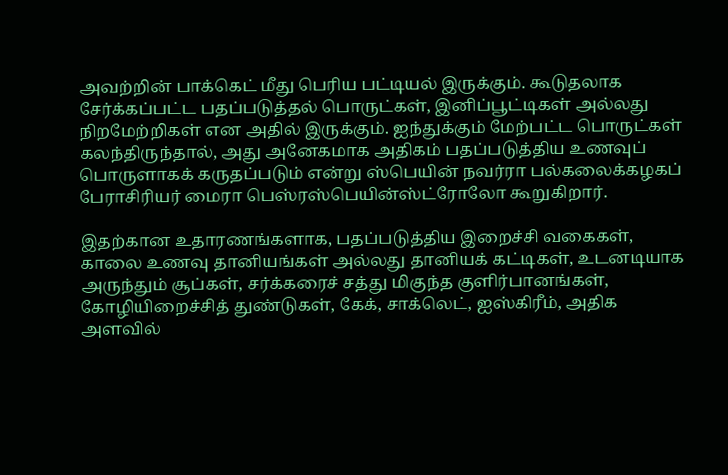அவற்றின் பாக்கெட் மீது பெரிய பட்டியல் இருக்கும். கூடுதலாக சேர்க்கப்பட்ட பதப்படுத்தல் பொருட்கள், இனிப்பூட்டிகள் அல்லது நிறமேற்றிகள் என அதில் இருக்கும். ஐந்துக்கும் மேற்பட்ட பொருட்கள் கலந்திருந்தால், அது அனேகமாக அதிகம் பதப்படுத்திய உணவுப் பொருளாகக் கருதப்படும் என்று ஸ்பெயின் நவர்ரா பல்கலைக்கழகப் பேராசிரியர் மைரா பெஸ்ரஸ்பெயின்ஸ்ட்ரோலோ கூறுகிறார்.

இதற்கான உதாரணங்களாக, பதப்படுத்திய இறைச்சி வகைகள், காலை உணவு தானியங்கள் அல்லது தானியக் கட்டிகள், உடனடியாக அருந்தும் சூப்கள், சர்க்கரைச் சத்து மிகுந்த குளிர்பானங்கள், கோழியிறைச்சித் துண்டுகள், கேக், சாக்லெட், ஐஸ்கிரீம், அதிக அளவில்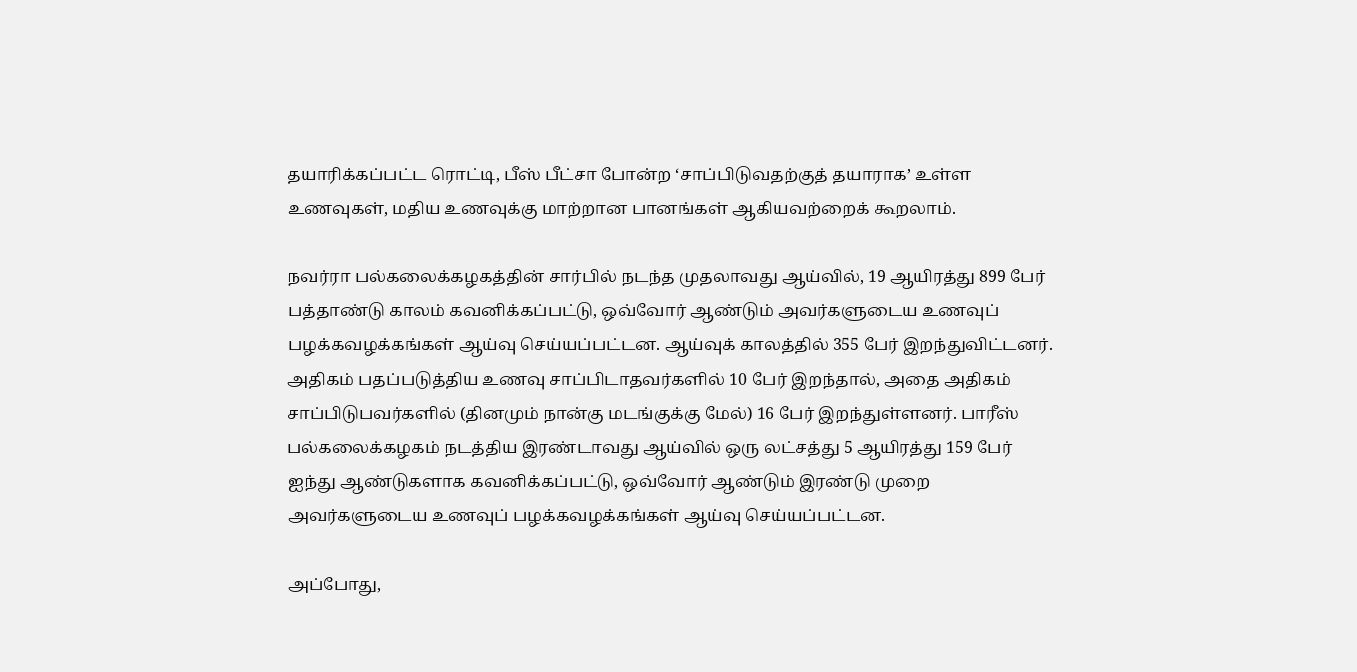தயாரிக்கப்பட்ட ரொட்டி, பீஸ் பீட்சா போன்ற ‘சாப்பிடுவதற்குத் தயாராக’ உள்ள உணவுகள், மதிய உணவுக்கு மாற்றான பானங்கள் ஆகியவற்றைக் கூறலாம்.

நவர்ரா பல்கலைக்கழகத்தின் சார்பில் நடந்த முதலாவது ஆய்வில், 19 ஆயிரத்து 899 பேர் பத்தாண்டு காலம் கவனிக்கப்பட்டு, ஒவ்வோர் ஆண்டும் அவர்களுடைய உணவுப் பழக்கவழக்கங்கள் ஆய்வு செய்யப்பட்டன. ஆய்வுக் காலத்தில் 355 பேர் இறந்துவிட்டனர். அதிகம் பதப்படுத்திய உணவு சாப்பிடாதவர்களில் 10 பேர் இறந்தால், அதை அதிகம் சாப்பிடுபவர்களில் (தினமும் நான்கு மடங்குக்கு மேல்) 16 பேர் இறந்துள்ளனர். பாரீஸ் பல்கலைக்கழகம் நடத்திய இரண்டாவது ஆய்வில் ஒரு லட்சத்து 5 ஆயிரத்து 159 பேர் ஐந்து ஆண்டுகளாக கவனிக்கப்பட்டு, ஒவ்வோர் ஆண்டும் இரண்டு முறை அவர்களுடைய உணவுப் பழக்கவழக்கங்கள் ஆய்வு செய்யப்பட்டன.

அப்போது,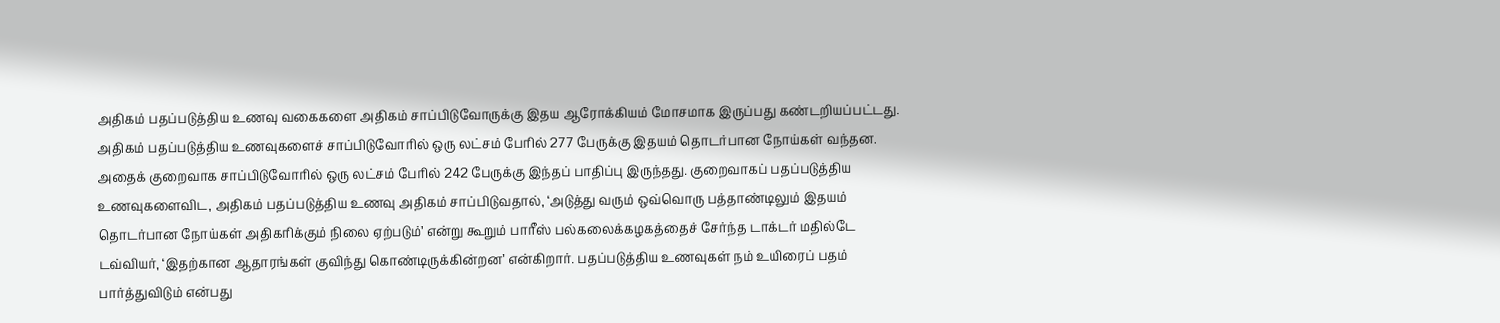அதிகம் பதப்படுத்திய உணவு வகைகளை அதிகம் சாப்பிடுவோருக்கு இதய ஆரோக்கியம் மோசமாக இருப்பது கண்டறியப்பட்டது. அதிகம் பதப்படுத்திய உணவுகளைச் சாப்பிடுவோரில் ஒரு லட்சம் பேரில் 277 பேருக்கு இதயம் தொடர்பான நோய்கள் வந்தன. அதைக் குறைவாக சாப்பிடுவோரில் ஒரு லட்சம் பேரில் 242 பேருக்கு இந்தப் பாதிப்பு இருந்தது. குறைவாகப் பதப்படுத்திய உணவுகளைவிட, அதிகம் பதப்படுத்திய உணவு அதிகம் சாப்பிடுவதால், ‘அடுத்து வரும் ஒவ்வொரு பத்தாண்டிலும் இதயம் தொடர்பான நோய்கள் அதிகரிக்கும் நிலை ஏற்படும்’ என்று கூறும் பாரீஸ் பல்கலைக்கழகத்தைச் சேர்ந்த டாக்டர் மதில்டே டவ்வியர், ‘இதற்கான ஆதாரங்கள் குவிந்து கொண்டிருக்கின்றன’ என்கிறார். பதப்படுத்திய உணவுகள் நம் உயிரைப் பதம் பார்த்துவிடும் என்பது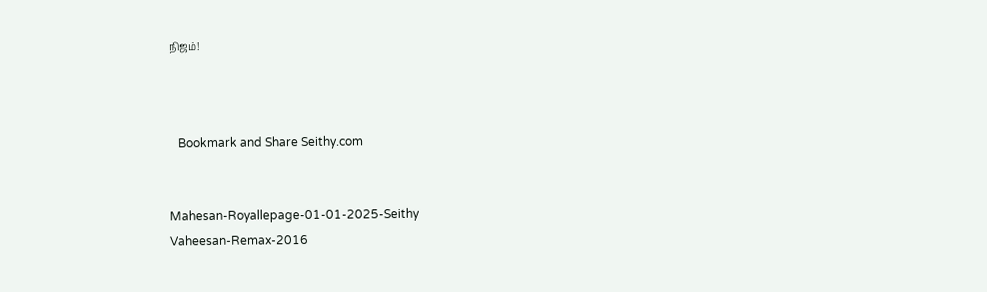நிஜம்!



   Bookmark and Share Seithy.com


Mahesan-Royallepage-01-01-2025-Seithy
Vaheesan-Remax-2016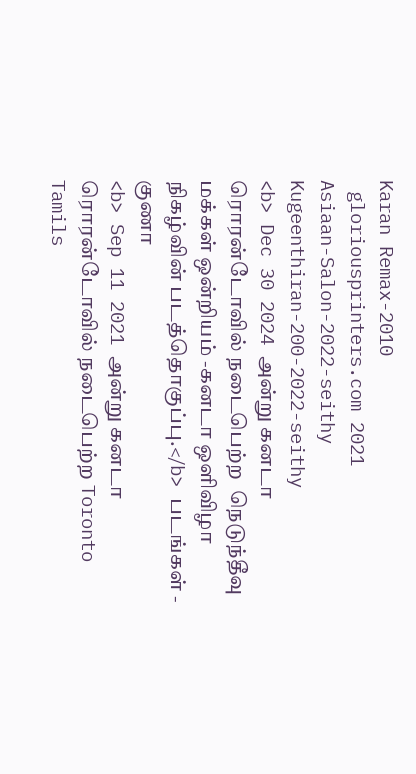Karan Remax-2010
 gloriousprinters.com 2021
Asiaan-Salon-2022-seithy
Kugeenthiran-200-2022-seithy
<b> Dec 30 2024 அன்று கனடா  ரொரன்டோவில் நடைபெற்ற  நெடுந்தீவு மக்கள் ஒன்றியம் -கனடா ஒளிவிழா நிகழ்வின் படத்தொகுப்பு.</b> படங்கள் - குணா
<b> Sep 11 2021 அன்று கனடா  ரொரன்டோவில் நடைபெற்ற Toronto Tamils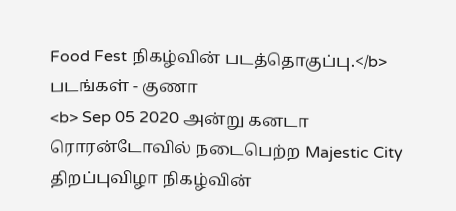Food Fest நிகழ்வின் படத்தொகுப்பு.</b> படங்கள் - குணா
<b> Sep 05 2020 அன்று கனடா  ரொரன்டோவில் நடைபெற்ற Majestic City திறப்புவிழா நிகழ்வின்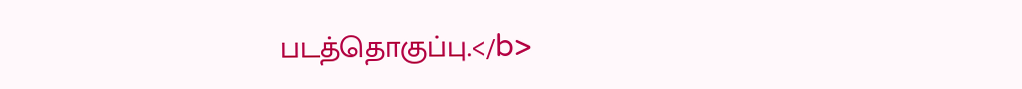படத்தொகுப்பு.</b>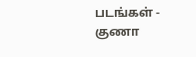படங்கள் - குணா